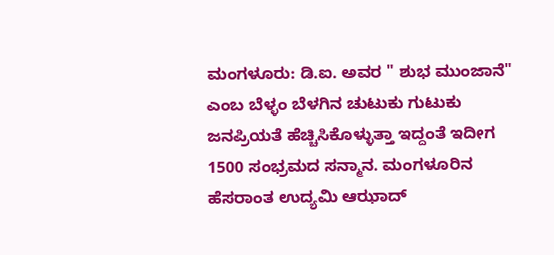ಮಂಗಳೂರು: ಡಿ.ಐ. ಅವರ " ಶುಭ ಮುಂಜಾನೆ" ಎಂಬ ಬೆಳ್ಳಂ ಬೆಳಗಿನ ಚುಟುಕು ಗುಟುಕು ಜನಪ್ರಿಯತೆ ಹೆಚ್ಚಿಸಿಕೊಳ್ಳುತ್ತಾ ಇದ್ದಂತೆ ಇದೀಗ 1500 ಸಂಭ್ರಮದ ಸನ್ಮಾನ. ಮಂಗಳೂರಿನ ಹೆಸರಾಂತ ಉದ್ಯಮಿ ಆಝಾದ್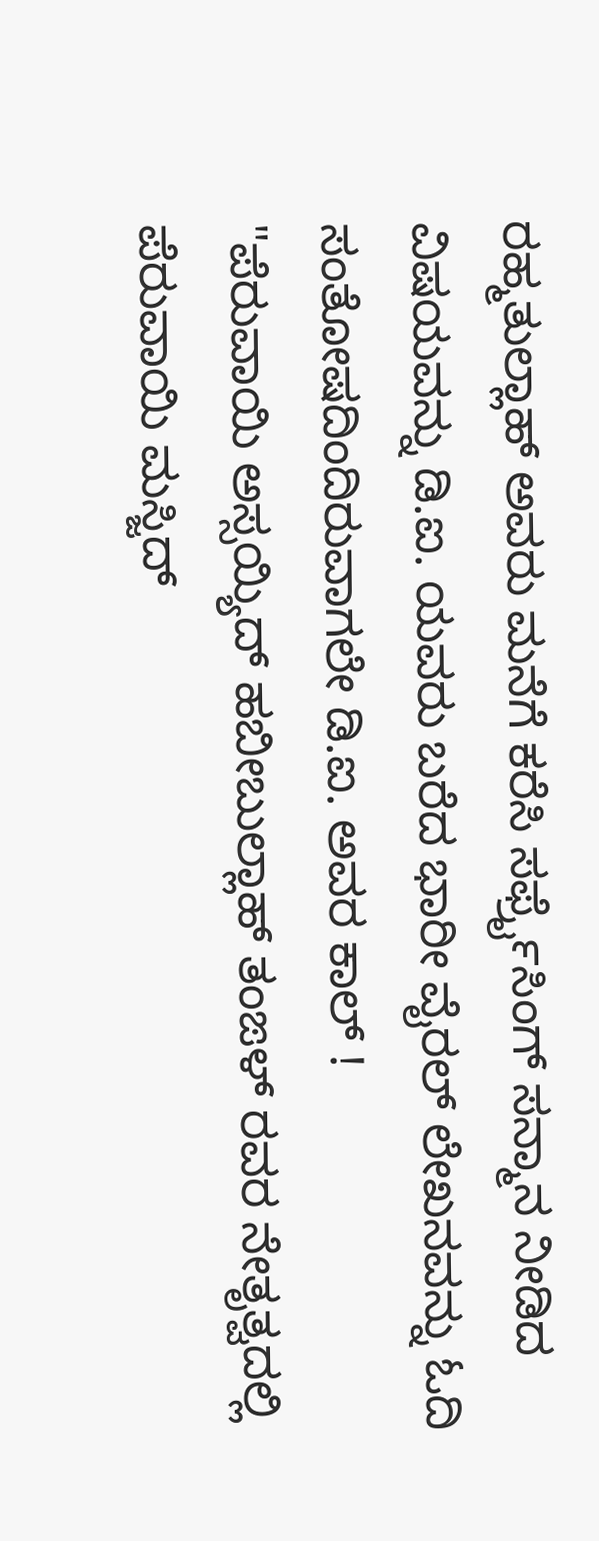ರಹ್ಮತುಲ್ಲಾಹ್ ಅವರು ಮನೆಗೆ ಕರೆಸಿ ಸರ್ಫ್ರೈಸಿಂಗ್ ಸನ್ಮಾನ ನೀಡಿದ ವಿಷಯವನ್ನು ಡಿ.ಐ. ಯವರು ಬರೆದ ಭಾರೀ ವೈರಲ್ ಲೇಖನವನ್ನು ಓದಿ ಸಂತೋಷದಿಂದಿರುವಾಗಲೇ ಡಿ.ಐ. ಅವರ ಕಾಲ್ !
"ಪೆರುವಾಯಿ ಅಸ್ಸಯ್ಯಿದ್ ಹಬೀಬುಲ್ಲಾಹ್ ತಂಙಳ್ ರವರ ನೇತೃತ್ವದಲ್ಲಿ ಪೆರುವಾಯಿ ಮಸ್ಜಿದ್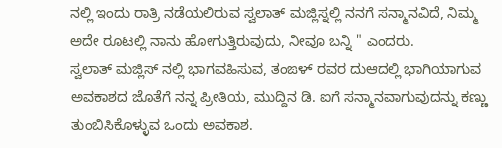ನಲ್ಲಿ ಇಂದು ರಾತ್ರಿ ನಡೆಯಲಿರುವ ಸ್ವಲಾತ್ ಮಜ್ಲಿಸ್ನಲ್ಲಿ ನನಗೆ ಸನ್ಮಾನವಿದೆ, ನಿಮ್ಮ ಅದೇ ರೂಟಲ್ಲಿ ನಾನು ಹೋಗುತ್ತಿರುವುದು, ನೀವೂ ಬನ್ನಿ " ಎಂದರು.
ಸ್ವಲಾತ್ ಮಜ್ಲಿಸ್ ನಲ್ಲಿ ಭಾಗವಹಿಸುವ, ತಂಙಳ್ ರವರ ದುಆದಲ್ಲಿ ಭಾಗಿಯಾಗುವ ಅವಕಾಶದ ಜೊತೆಗೆ ನನ್ನ ಪ್ರೀತಿಯ, ಮುದ್ದಿನ ಡಿ. ಐಗೆ ಸನ್ಮಾನವಾಗುವುದನ್ನು ಕಣ್ಣು ತುಂಬಿಸಿಕೊಳ್ಳುವ ಒಂದು ಅವಕಾಶ.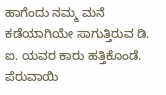ಹಾಗೆಂದು ನಮ್ಮ ಮನೆ ಕಡೆಯಾಗಿಯೇ ಸಾಗುತ್ತಿರುವ ಡಿ. ಐ. ಯವರ ಕಾರು ಹತ್ತಿಕೊಂಡೆ.
ಪೆರುವಾಯಿ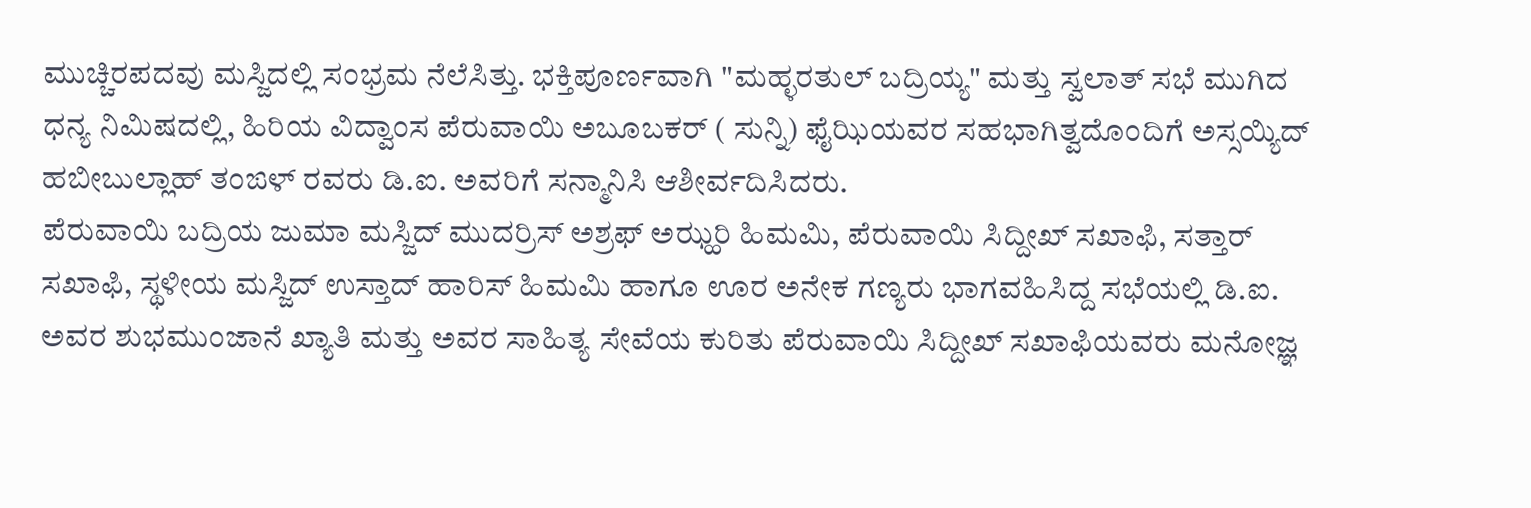ಮುಚ್ಚಿರಪದವು ಮಸ್ಜಿದಲ್ಲಿ ಸಂಭ್ರಮ ನೆಲೆಸಿತ್ತು. ಭಕ್ತಿಪೂರ್ಣವಾಗಿ "ಮಹ್ಳರತುಲ್ ಬದ್ರಿಯ್ಯ" ಮತ್ತು ಸ್ವಲಾತ್ ಸಭೆ ಮುಗಿದ ಧನ್ಯ ನಿಮಿಷದಲ್ಲಿ, ಹಿರಿಯ ವಿದ್ವಾಂಸ ಪೆರುವಾಯಿ ಅಬೂಬಕರ್ ( ಸುನ್ನಿ) ಫೈಝಿಯವರ ಸಹಭಾಗಿತ್ವದೊಂದಿಗೆ ಅಸ್ಸಯ್ಯಿದ್ ಹಬೀಬುಲ್ಲಾಹ್ ತಂಙಳ್ ರವರು ಡಿ.ಐ. ಅವರಿಗೆ ಸನ್ಮಾನಿಸಿ ಆಶೀರ್ವದಿಸಿದರು.
ಪೆರುವಾಯಿ ಬದ್ರಿಯ ಜುಮಾ ಮಸ್ಜಿದ್ ಮುದರ್ರಿಸ್ ಅಶ್ರಫ್ ಅಝ್ಹರಿ ಹಿಮಮಿ, ಪೆರುವಾಯಿ ಸಿದ್ದೀಖ್ ಸಖಾಫಿ, ಸತ್ತಾರ್ ಸಖಾಫಿ, ಸ್ಥಳೀಯ ಮಸ್ಜಿದ್ ಉಸ್ತಾದ್ ಹಾರಿಸ್ ಹಿಮಮಿ ಹಾಗೂ ಊರ ಅನೇಕ ಗಣ್ಯರು ಭಾಗವಹಿಸಿದ್ದ ಸಭೆಯಲ್ಲಿ ಡಿ.ಐ. ಅವರ ಶುಭಮುಂಜಾನೆ ಖ್ಯಾತಿ ಮತ್ತು ಅವರ ಸಾಹಿತ್ಯ ಸೇವೆಯ ಕುರಿತು ಪೆರುವಾಯಿ ಸಿದ್ದೀಖ್ ಸಖಾಫಿಯವರು ಮನೋಜ್ಞ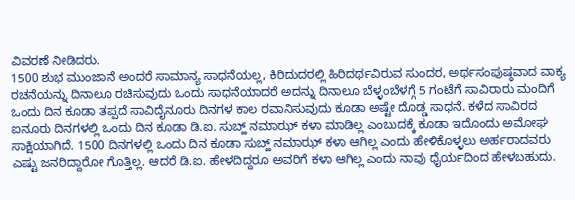ವಿವರಣೆ ನೀಡಿದರು.
1500 ಶುಭ ಮುಂಜಾನೆ ಅಂದರೆ ಸಾಮಾನ್ಯ ಸಾಧನೆಯಲ್ಲ, ಕಿರಿದುದರಲ್ಲಿ ಹಿರಿದರ್ಥವಿರುವ ಸುಂದರ, ಅರ್ಥಸಂಪುಷ್ಠವಾದ ವಾಕ್ಯ ರಚನೆಯನ್ನು ದಿನಾಲೂ ರಚಿಸುವುದು ಒಂದು ಸಾಧನೆಯಾದರೆ ಅದನ್ನು ದಿನಾಲೂ ಬೆಳ್ಳಂಬೆಳಗ್ಗೆ 5 ಗಂಟೆಗೆ ಸಾವಿರಾರು ಮಂದಿಗೆ ಒಂದು ದಿನ ಕೂಡಾ ತಪ್ಪದೆ ಸಾವಿದೈನೂರು ದಿನಗಳ ಕಾಲ ರವಾನಿಸುವುದು ಕೂಡಾ ಅಷ್ಟೇ ದೊಡ್ಡ ಸಾಧನೆ. ಕಳೆದ ಸಾವಿರದ ಐನೂರು ದಿನಗಳಲ್ಲಿ ಒಂದು ದಿನ ಕೂಡಾ ಡಿ.ಐ. ಸುಬ್ಹ್ ನಮಾಝ್ ಕಳಾ ಮಾಡಿಲ್ಲ ಎಂಬುದಕ್ಕೆ ಕೂಡಾ ಇದೊಂದು ಅಮೋಘ ಸಾಕ್ಷಿಯಾಗಿದೆ. 1500 ದಿನಗಳಲ್ಲಿ ಒಂದು ದಿನ ಕೂಡಾ ಸುಬ್ಹ್ ನಮಾಝ್ ಕಳಾ ಆಗಿಲ್ಲ ಎಂದು ಹೇಳಿಕೊಳ್ಳಲು ಅರ್ಹರಾದವರು ಎಷ್ಟು ಜನರಿದ್ದಾರೋ ಗೊತ್ತಿಲ್ಲ. ಆದರೆ ಡಿ.ಐ. ಹೇಳದಿದ್ದರೂ ಅವರಿಗೆ ಕಳಾ ಆಗಿಲ್ಲ ಎಂದು ನಾವು ಧೈರ್ಯದಿಂದ ಹೇಳಬಹುದು.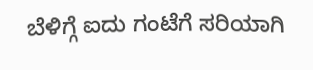ಬೆಳಿಗ್ಗೆ ಐದು ಗಂಟೆಗೆ ಸರಿಯಾಗಿ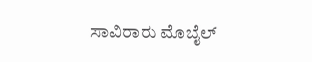ಸಾವಿರಾರು ಮೊಬೈಲ್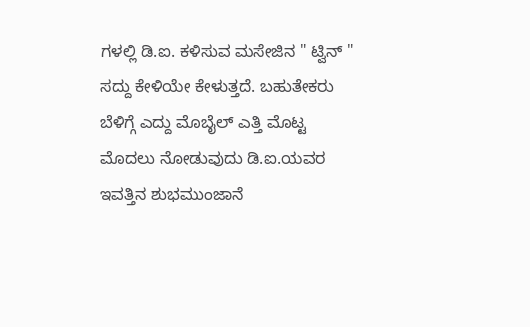ಗಳಲ್ಲಿ ಡಿ.ಐ. ಕಳಿಸುವ ಮಸೇಜಿನ " ಟ್ವಿನ್ " ಸದ್ದು ಕೇಳಿಯೇ ಕೇಳುತ್ತದೆ. ಬಹುತೇಕರು ಬೆಳಿಗ್ಗೆ ಎದ್ದು ಮೊಬೈಲ್ ಎತ್ತಿ ಮೊಟ್ಟ ಮೊದಲು ನೋಡುವುದು ಡಿ.ಐ.ಯವರ ಇವತ್ತಿನ ಶುಭಮುಂಜಾನೆ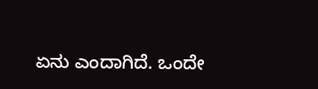ಏನು ಎಂದಾಗಿದೆ. ಒಂದೇ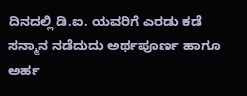ದಿನದಲ್ಲಿ ಡಿ.ಐ. ಯವರಿಗೆ ಎರಡು ಕಡೆ ಸನ್ಮಾನ ನಡೆದುದು ಅರ್ಥಪೂರ್ಣ ಹಾಗೂ ಅರ್ಹ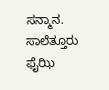ಸನ್ಮಾನ.
ಸಾಲೆತ್ತೂರು ಫೈಝಿ